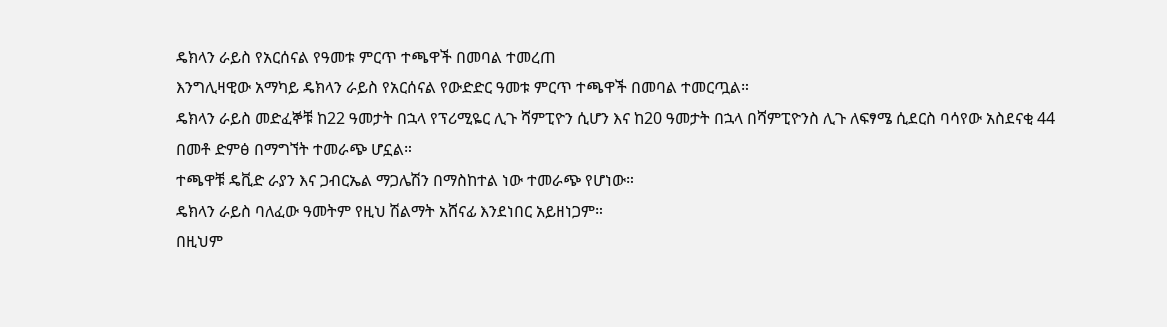ዴክላን ራይስ የአርሰናል የዓመቱ ምርጥ ተጫዋች በመባል ተመረጠ
እንግሊዛዊው አማካይ ዴክላን ራይስ የአርሰናል የውድድር ዓመቱ ምርጥ ተጫዋች በመባል ተመርጧል።
ዴክላን ራይስ መድፈኞቹ ከ22 ዓመታት በኋላ የፕሪሚዬር ሊጉ ሻምፒዮን ሲሆን እና ከ20 ዓመታት በኋላ በሻምፒዮንስ ሊጉ ለፍፃሜ ሲደርስ ባሳየው አስደናቂ 44 በመቶ ድምፅ በማግኘት ተመራጭ ሆኗል።
ተጫዋቹ ዴቪድ ራያን እና ጋብርኤል ማጋሌሽን በማስከተል ነው ተመራጭ የሆነው።
ዴክላን ራይስ ባለፈው ዓመትም የዚህ ሽልማት አሸናፊ እንደነበር አይዘነጋም።
በዚህም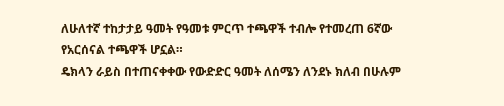ለሁለተኛ ተከታታይ ዓመት የዓመቱ ምርጥ ተጫዋች ተብሎ የተመረጠ 6ኛው የአርሰናል ተጫዋች ሆኗል።
ዴክላን ራይስ በተጠናቀቀው የውድድር ዓመት ለሰሜን ለንደኑ ክለብ በሁሉም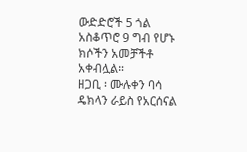ውድድሮች 5 ጎል አስቆጥሮ 9 ግብ የሆኑ ክሶችን አመቻችቶ አቀብሏል።
ዘጋቢ ፡ ሙሉቀን ባሳ
ዴክላን ራይስ የአርሰናል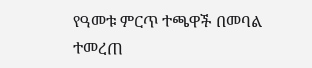የዓመቱ ምርጥ ተጫዋች በመባል ተመረጠ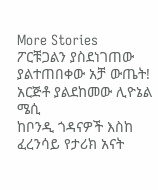More Stories
ፖርቹጋልን ያስደነገጠው ያልተጠበቀው አቻ ውጤት!
አርጅቶ ያልደከመው ሊዮኔል ሜሲ
ከቦንዲ ጎዳናዎች እስከ ፈረንሳይ የታሪክ አናት